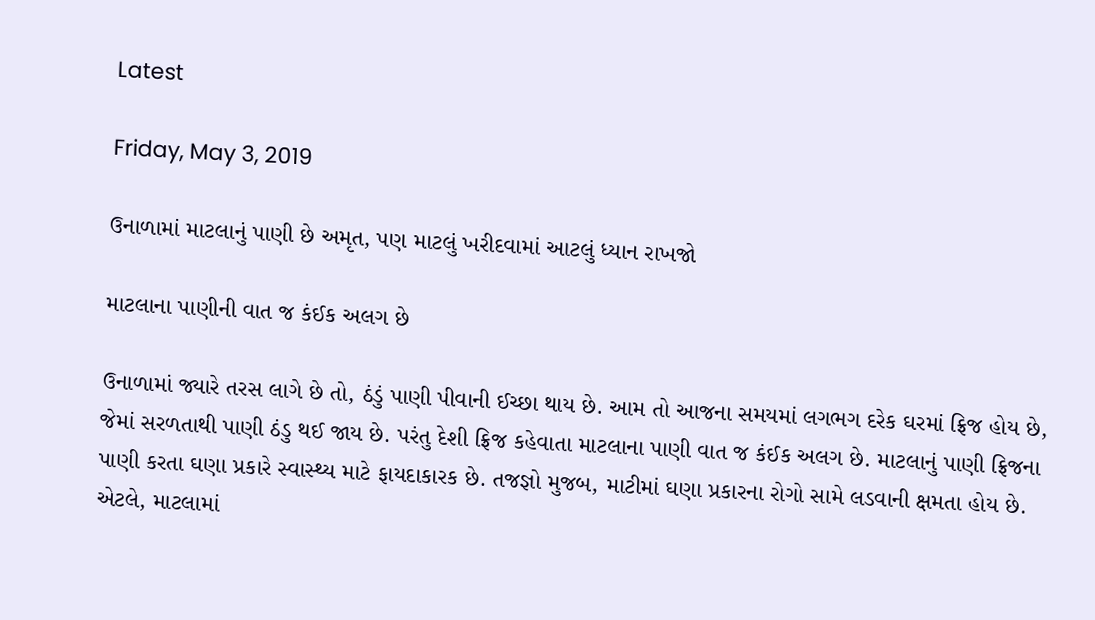Latest

Friday, May 3, 2019

ઉનાળામાં માટલાનું પાણી છે અમૃત, પણ માટલું ખરીદવામાં આટલું ધ્યાન રાખજો

માટલાના પાણીની વાત જ કંઈક અલગ છે

ઉનાળામાં જ્યારે તરસ લાગે છે તો, ઠંડું પાણી પીવાની ઈચ્છા થાય છે. આમ તો આજના સમયમાં લગભગ દરેક ઘરમાં ફ્રિજ હોય છે, જેમાં સરળતાથી પાણી ઠંડુ થઈ જાય છે. પરંતુ દેશી ફ્રિજ કહેવાતા માટલાના પાણી વાત જ કંઈક અલગ છે. માટલાનું પાણી ફ્રિજના પાણી કરતા ઘણા પ્રકારે સ્વાસ્થ્ય માટે ફાયદાકારક છે. તજજ્ઞો મુજબ, માટીમાં ઘણા પ્રકારના રોગો સામે લડવાની ક્ષમતા હોય છે. એટલે, માટલામાં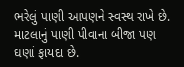ભરેલું પાણી આપણને સ્વસ્થ રાખે છે. માટલાનું પાણી પીવાના બીજા પણ ઘણાં ફાયદા છે.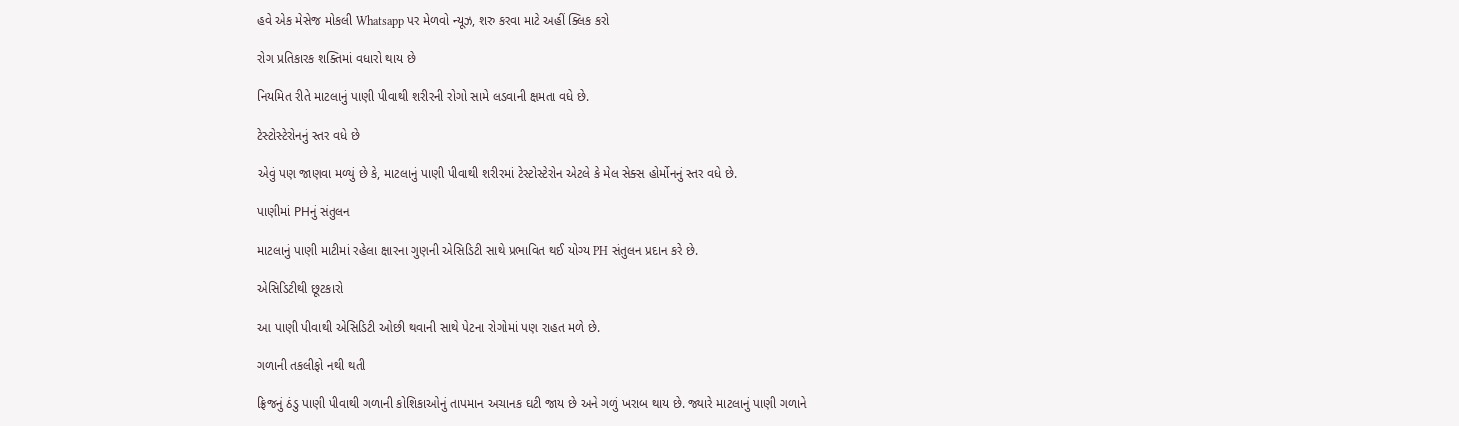હવે એક મેસેજ મોકલી Whatsapp પર મેળવો ન્યૂઝ, શરુ કરવા માટે અહીં ક્લિક કરો

રોગ પ્રતિકારક શક્તિમાં વધારો થાય છે

નિયમિત રીતે માટલાનું પાણી પીવાથી શરીરની રોગો સામે લડવાની ક્ષમતા વધે છે.

ટેસ્ટોસ્ટેરોનનું સ્તર વધે છે

એવું પણ જાણવા મળ્યું છે કે, માટલાનું પાણી પીવાથી શરીરમાં ટેસ્ટોસ્ટેરોન એટલે કે મેલ સેક્સ હોર્મોનનું સ્તર વધે છે.

પાણીમાં PHનું સંતુલન

માટલાનું પાણી માટીમાં રહેલા ક્ષારના ગુણની એસિડિટી સાથે પ્રભાવિત થઈ યોગ્ય PH સંતુલન પ્રદાન કરે છે.

એસિડિટીથી છૂટકારો

આ પાણી પીવાથી એસિડિટી ઓછી થવાની સાથે પેટના રોગોમાં પણ રાહત મળે છે.

ગળાની તકલીફો નથી થતી

ફ્રિજનું ઠંડુ પાણી પીવાથી ગળાની કોશિકાઓનું તાપમાન અચાનક ઘટી જાય છે અને ગળું ખરાબ થાય છે. જ્યારે માટલાનું પાણી ગળાને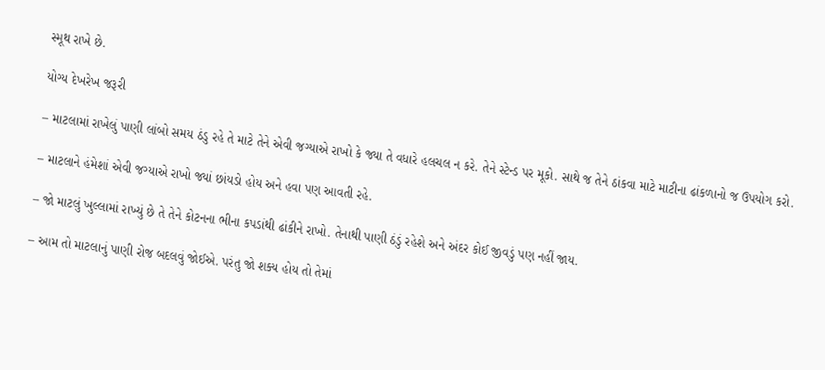સ્મૂથ રાખે છે.

યોગ્ય દેખરેખ જરૂરી

– માટલામાં રાખેલું પાણી લાંબો સમય ઠંડુ રહે તે માટે તેને એવી જગ્યાએ રાખો કે જ્યા તે વધારે હલચલ ન કરે. તેને સ્ટેન્ડ પર મૂકો. સાથે જ તેને ઠાંકવા માટે માટીના ઢાંકળાનો જ ઉપયોગ કરો.

– માટલાને હંમેશાં એવી જગ્યાએ રાખો જ્યાં છાંયડો હોય અને હવા પણ આવતી રહે.

– જો માટલું ખુલ્લામાં રાખ્યું છે તે તેને કોટનના ભીના કપડાંથી ઢાંકીને રાખો. તેનાથી પાણી ઠંડું રહેશે અને અંદર કોઈ જીવડું પણ નહીં જાય.

– આમ તો માટલાનું પાણી રોજ બદલવું જોઈએ. પરંતુ જો શક્ય હોય તો તેમાં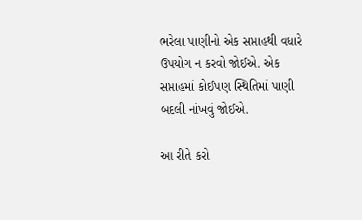ભરેલા પાણીનો એક સપ્તાહથી વધારે ઉપયોગ ન કરવો જોઈએ. એક સપ્તાહમાં કોઈપણ સ્થિતિમાં પાણી બદલી નાંખવું જોઈએ.

આ રીતે કરો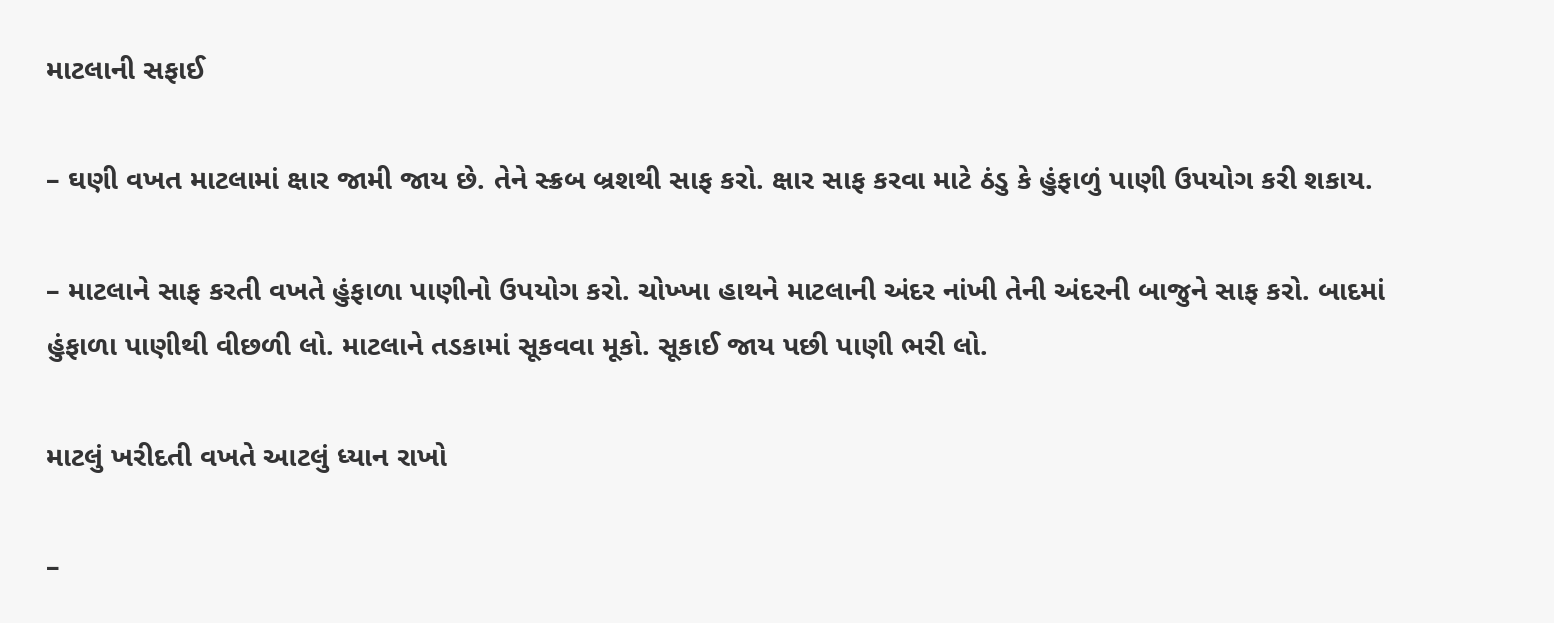માટલાની સફાઈ

– ઘણી વખત માટલામાં ક્ષાર જામી જાય છે. તેને સ્ક્રબ બ્રશથી સાફ કરો. ક્ષાર સાફ કરવા માટે ઠંડુ કે હુંફાળું પાણી ઉપયોગ કરી શકાય.

– માટલાને સાફ કરતી વખતે હુંફાળા પાણીનો ઉપયોગ કરો. ચોખ્ખા હાથને માટલાની અંદર નાંખી તેની અંદરની બાજુને સાફ કરો. બાદમાં હુંફાળા પાણીથી વીછળી લો. માટલાને તડકામાં સૂકવવા મૂકો. સૂકાઈ જાય પછી પાણી ભરી લો.

માટલું ખરીદતી વખતે આટલું ધ્યાન રાખો

–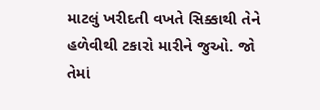માટલું ખરીદતી વખતે સિક્કાથી તેને હળેવીથી ટકારો મારીને જુઓ. જો તેમાં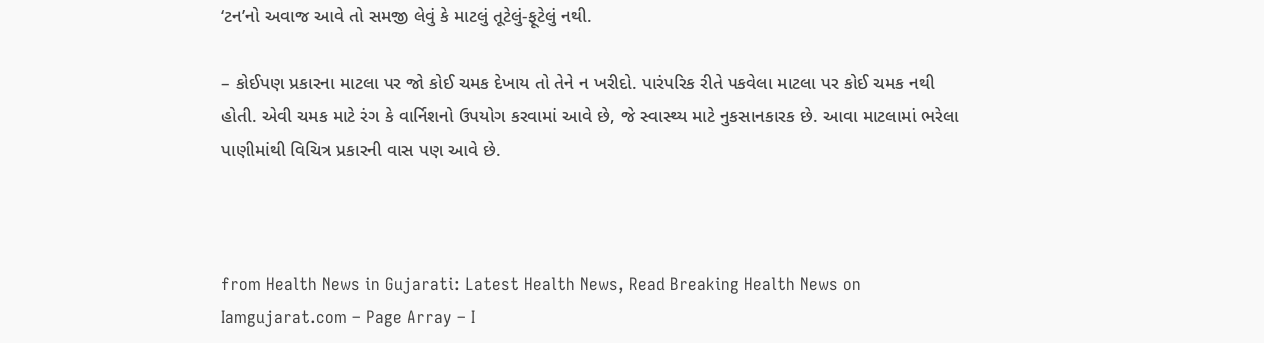‘ટન’નો અવાજ આવે તો સમજી લેવું કે માટલું તૂટેલું-ફૂટેલું નથી.

– કોઈપણ પ્રકારના માટલા પર જો કોઈ ચમક દેખાય તો તેને ન ખરીદો. પારંપરિક રીતે પકવેલા માટલા પર કોઈ ચમક નથી હોતી. એવી ચમક માટે રંગ કે વાર્નિશનો ઉપયોગ કરવામાં આવે છે, જે સ્વાસ્થ્ય માટે નુકસાનકારક છે. આવા માટલામાં ભરેલા પાણીમાંથી વિચિત્ર પ્રકારની વાસ પણ આવે છે.



from Health News in Gujarati: Latest Health News, Read Breaking Health News on Iamgujarat.com – Page Array – I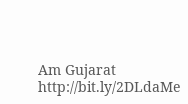Am Gujarat http://bit.ly/2DLdaMe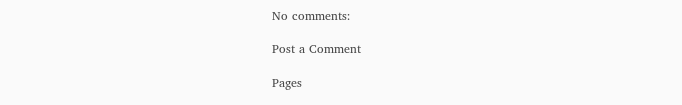No comments:

Post a Comment

Pages